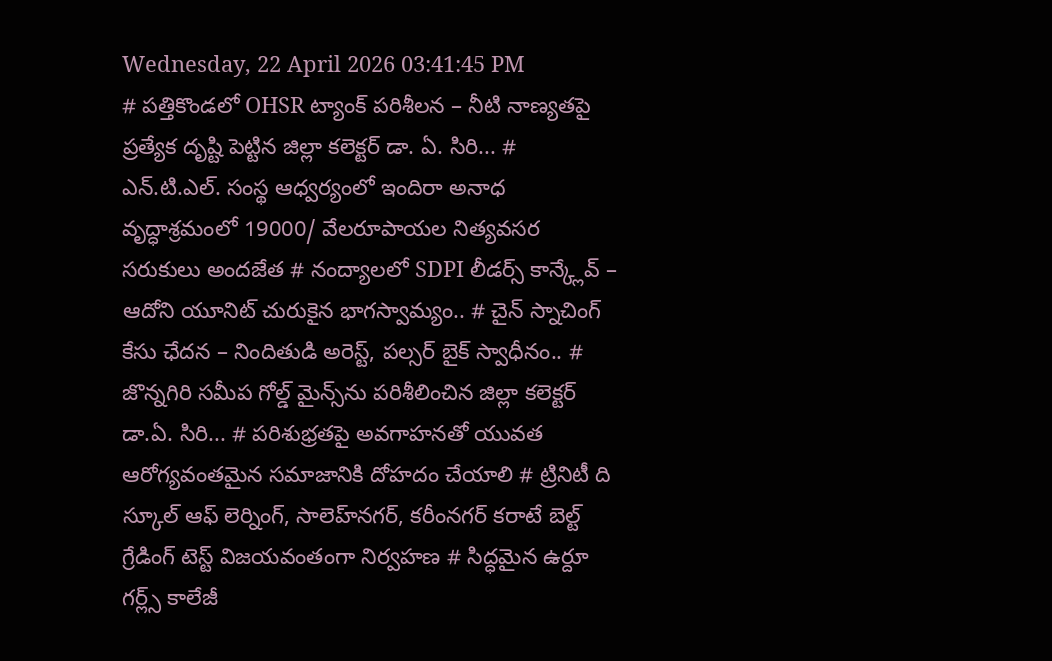Wednesday, 22 April 2026 03:41:45 PM
# పత్తికొండలో OHSR ట్యాంక్ పరిశీలన – నీటి నాణ్యతపై ప్రత్యేక దృష్టి పెట్టిన జిల్లా కలెక్టర్ డా. ఏ. సిరి... # ఎన్.టి.ఎల్. సంస్థ ఆధ్వర్యంలో ఇందిరా అనాధ వృద్ధాశ్రమంలో 19000/ వేలరూపాయల నిత్యవసర సరుకులు అందజేత # నంద్యాలలో SDPI లీడర్స్ కాన్క్లేవ్ – ఆదోని యూనిట్ చురుకైన భాగస్వామ్యం.. # చైన్ స్నాచింగ్ కేసు ఛేదన – నిందితుడి అరెస్ట్, పల్సర్ బైక్ స్వాధీనం.. # జొన్నగిరి సమీప గోల్డ్ మైన్స్‌ను పరిశీలించిన జిల్లా కలెక్టర్ డా.ఏ. సిరి... # పరిశుభ్రతపై అవగాహనతో యువత ఆరోగ్యవంతమైన సమాజానికి దోహదం చేయాలి # ట్రినిటీ ది స్కూల్ ఆఫ్ లెర్నింగ్, సాలెహ్‌నగర్, కరీంనగర్ కరాటే బెల్ట్ గ్రేడింగ్ టెస్ట్ విజయవంతంగా నిర్వహణ # సిద్ధమైన ఉర్దూ గర్ల్స్ కాలేజీ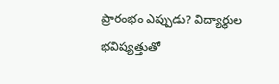ప్రారంభం ఎప్పుడు? విద్యార్థుల భవిష్యత్తుతో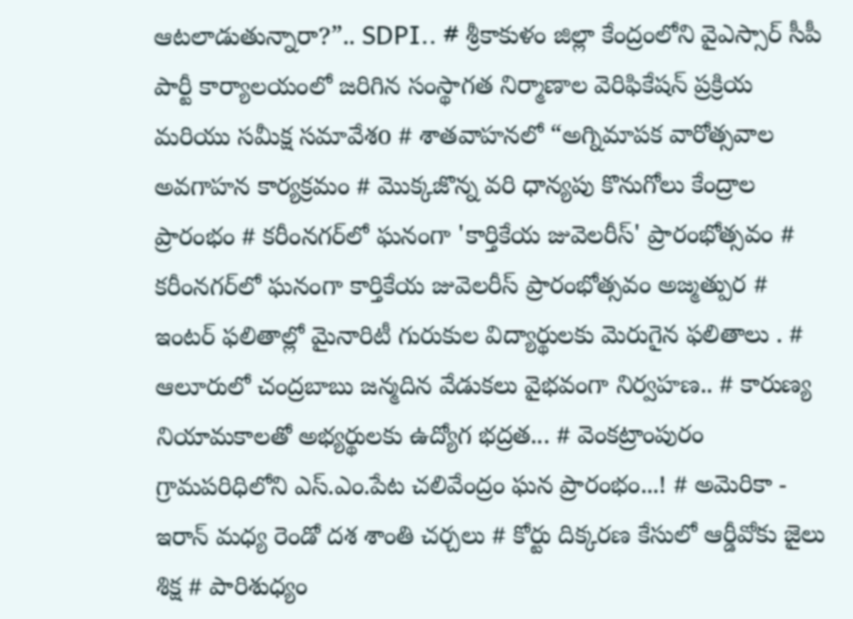ఆటలాడుతున్నారా?”.. SDPI.. # శ్రీకాకుళం జిల్లా కేంద్రంలోని వైఎస్సార్ సీపీ పార్టీ కార్యాలయంలో జరిగిన సంస్థాగత నిర్మాణాల వెరిఫికేషన్ ప్రక్రియ మరియు సమీక్ష సమావేశo # శాతవాహనలో “అగ్నిమాపక వారోత్సవాల అవగాహన కార్యక్రమం # మొక్కజొన్న వరి ధాన్యపు కొనుగోలు కేంద్రాల ప్రారంభం # కరీంనగర్‌లో ఘనంగా 'కార్తికేయ జువెలరీస్' ప్రారంభోత్సవం # కరీంనగర్‌లో ఘనంగా కార్తికేయ జువెలరీస్ ప్రారంభోత్సవం అజ్మత్పుర # ఇంటర్ ఫలితాల్లో మైనారిటీ గురుకుల విద్యార్థులకు మెరుగైన ఫలితాలు . # ఆలూరులో చంద్రబాబు జన్మదిన వేడుకలు వైభవంగా నిర్వహణ.. # కారుణ్య నియామకాలతో అభ్యర్థులకు ఉద్యోగ భద్రత... # వెంకట్రాంపురం గ్రామపరిధిలోని ఎస్.ఎం.పేట చలివేంద్రం ఘన ప్రారంభం...! # అమెరికా - ఇరాన్ మధ్య రెండో దశ శాంతి చర్చలు # కోర్టు దిక్కరణ కేసులో ఆర్డీవోకు జైలు శిక్ష # పారిశుధ్యం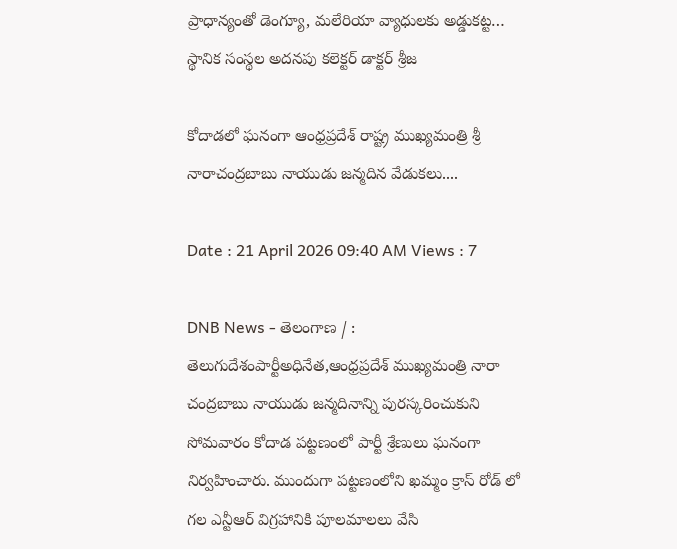ప్రాధాన్యంతో డెంగ్యూ, మలేరియా వ్యాధులకు అడ్డుకట్ట… స్థానిక సంస్థల అదనపు కలెక్టర్ డాక్టర్ శ్రీజ

కోదాడలో ఘనంగా ఆంధ్రప్రదేశ్ రాష్ట్ర ముఖ్యమంత్రి శ్రీ నారాచంద్రబాబు నాయుడు జన్మదిన వేడుకలు....

Date : 21 April 2026 09:40 AM Views : 7

DNB News - తెలంగాణ / : తెలుగుదేశంపార్టీఅధినేత,ఆంధ్రప్రదేశ్ ముఖ్యమంత్రి నారా చంద్రబాబు నాయుడు జన్మదినాన్ని పురస్కరించుకుని సోమవారం కోదాడ పట్టణంలో పార్టీ శ్రేణులు ఘనంగా నిర్వహించారు. ముందుగా పట్టణంలోని ఖమ్మం క్రాస్ రోడ్ లో గల ఎన్టీఆర్ విగ్రహానికి పూలమాలలు వేసి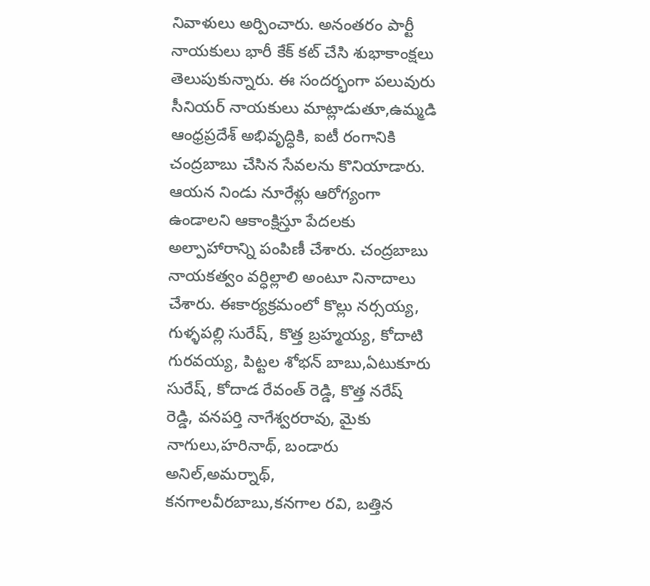నివాళులు అర్పించారు. అనంతరం పార్టీ నాయకులు భారీ కేక్ కట్ చేసి శుభాకాంక్షలు తెలుపుకున్నారు. ఈ సందర్భంగా పలువురు సీనియర్ నాయకులు మాట్లాడుతూ,ఉమ్మడి ఆంధ్రప్రదేశ్ అభివృద్ధికి, ఐటీ రంగానికి చంద్రబాబు చేసిన సేవలను కొనియాడారు. ఆయన నిండు నూరేళ్లు ఆరోగ్యంగా ఉండాలని ఆకాంక్షిస్తూ పేదలకు అల్పాహారాన్ని పంపిణీ చేశారు. చంద్రబాబు నాయకత్వం వర్ధిల్లాలి అంటూ నినాదాలు చేశారు. ఈకార్యక్రమంలో కొల్లు నర్సయ్య, గుళ్ళపల్లి సురేష్, కొత్త బ్రహ్మయ్య, కోదాటి గురవయ్య, పిట్టల శోభన్ బాబు,ఏటుకూరు సురేష్, కోదాడ రేవంత్ రెడ్డి, కొత్త నరేష్ రెడ్డి, వనపర్తి నాగేశ్వరరావు, మైకు నాగులు,హరినాథ్, బండారు అనిల్,అమర్నాథ్, కనగాలవీరబాబు,కనగాల రవి, బత్తిన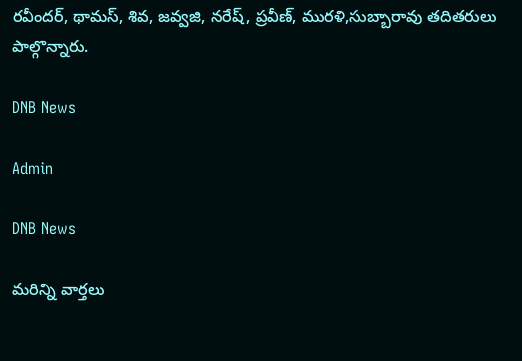రవీందర్, థామస్, శివ, జవ్వజి, నరేష్, ప్రవీణ్, మురళి,సుబ్బారావు తదితరులు పాల్గొన్నారు.

DNB News

Admin

DNB News

మరిన్ని వార్తలు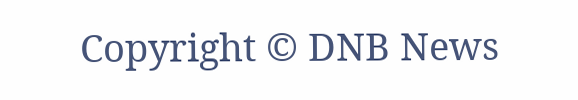Copyright © DNB News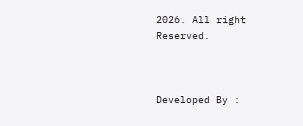2026. All right Reserved.



Developed By :